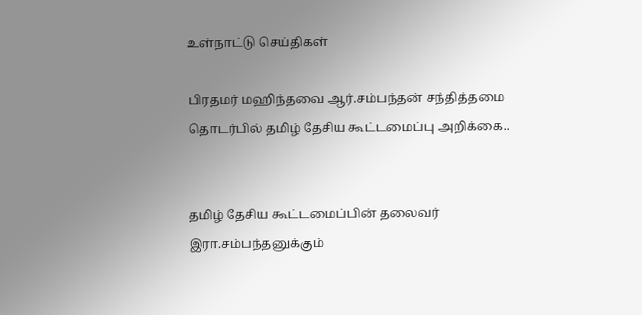உள்நாட்டு செய்திகள்

பிரதமர் மஹிந்தவை ஆர்.சம்பந்தன் சந்தித்தமை தொடர்பில் தமிழ் தேசிய கூட்டமைப்பு அறிக்கை..


தமிழ் தேசிய கூட்டமைப்பின் தலைவர் இரா.சம்பந்தனுக்கும்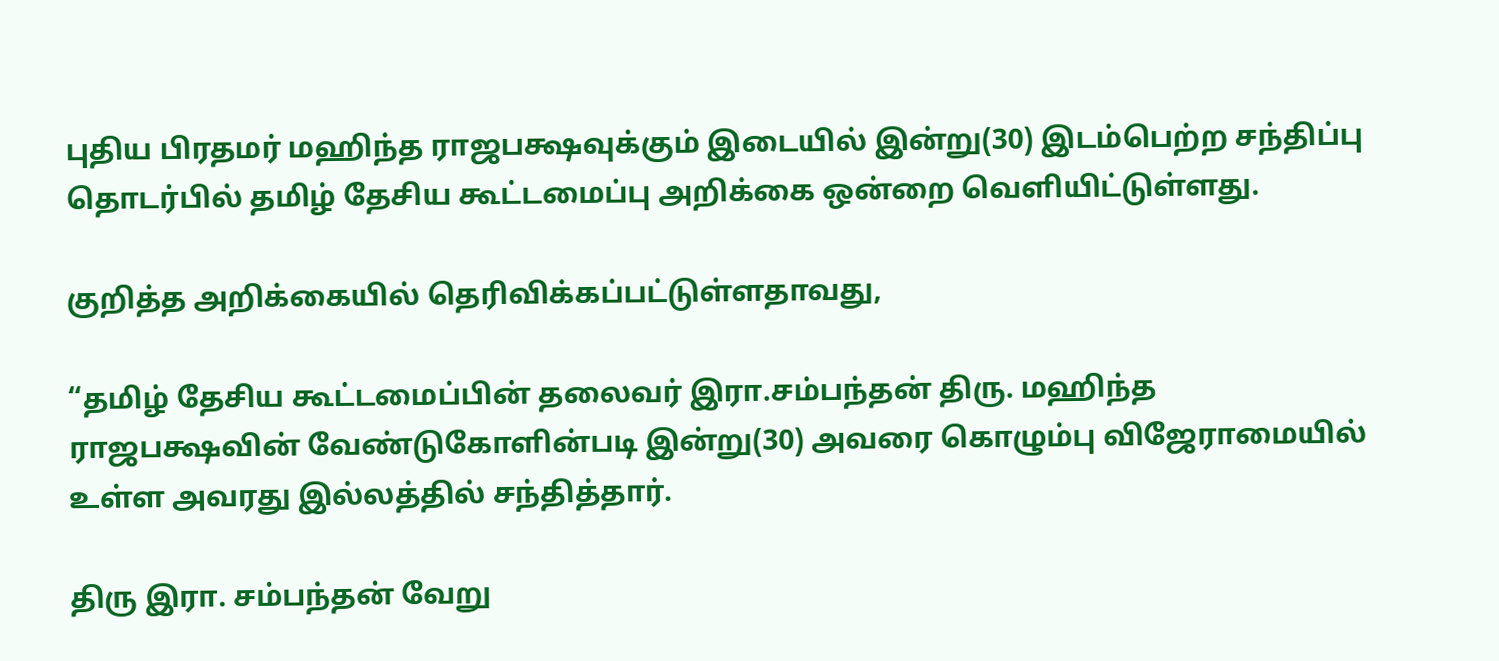புதிய பிரதமர் மஹிந்த ராஜபக்ஷவுக்கும் இடையில் இன்று(30) இடம்பெற்ற சந்திப்பு தொடர்பில் தமிழ் தேசிய கூட்டமைப்பு அறிக்கை ஒன்றை வௌியிட்டுள்ளது.

குறித்த அறிக்கையில் தெரிவிக்கப்பட்டுள்ளதாவது,

“தமிழ் தேசிய கூட்டமைப்பின் தலைவர் இரா.சம்பந்தன் திரு. மஹிந்த ராஜபக்ஷவின் வேண்டுகோளின்படி இன்று(30) அவரை கொழும்பு விஜேராமையில் உள்ள அவரது இல்லத்தில் சந்தித்தார்.

திரு இரா. சம்பந்தன் வேறு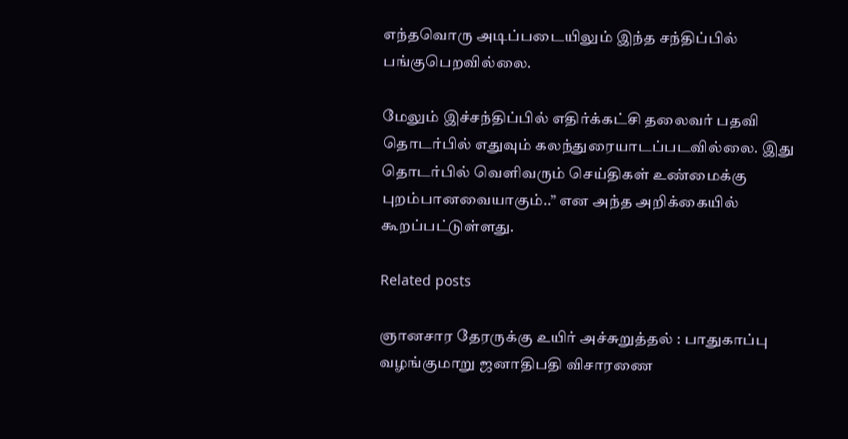எந்தவொரு அடிப்படையிலும் இந்த சந்திப்பில் பங்குபெறவில்லை.

மேலும் இச்சந்திப்பில் எதிர்க்கட்சி தலைவர் பதவி தொடர்பில் எதுவும் கலந்துரையாடப்படவில்லை. இது தொடர்பில் வெளிவரும் செய்திகள் உண்மைக்கு புறம்பானவையாகும்..” என அந்த அறிக்கையில் கூறப்பட்டுள்ளது.

Related posts

ஞானசார தேரருக்கு உயிர் அச்சுறுத்தல் : பாதுகாப்பு வழங்குமாறு ஜனாதிபதி விசாரணை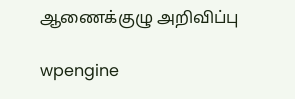ஆணைக்குழு அறிவிப்பு

wpengine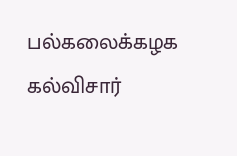பல்கலைக்கழக கல்விசார்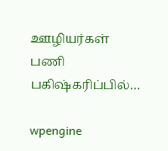ஊழியர்கள் பணி பகிஷ்கரிப்பில்…

wpengine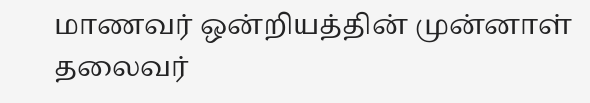மாணவர் ஒன்றியத்தின் முன்னாள் தலைவர்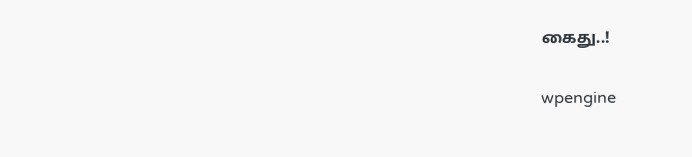கைது..!

wpengine